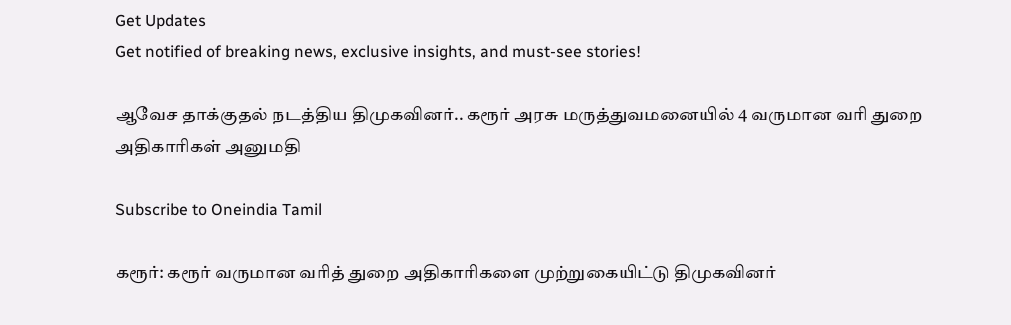Get Updates
Get notified of breaking news, exclusive insights, and must-see stories!

ஆவேச தாக்குதல் நடத்திய திமுகவினர்.. கரூர் அரசு மருத்துவமனையில் 4 வருமான வரி துறை அதிகாரிகள் அனுமதி

Subscribe to Oneindia Tamil

கரூர்: கரூர் வருமான வரித் துறை அதிகாரிகளை முற்றுகையிட்டு திமுகவினர்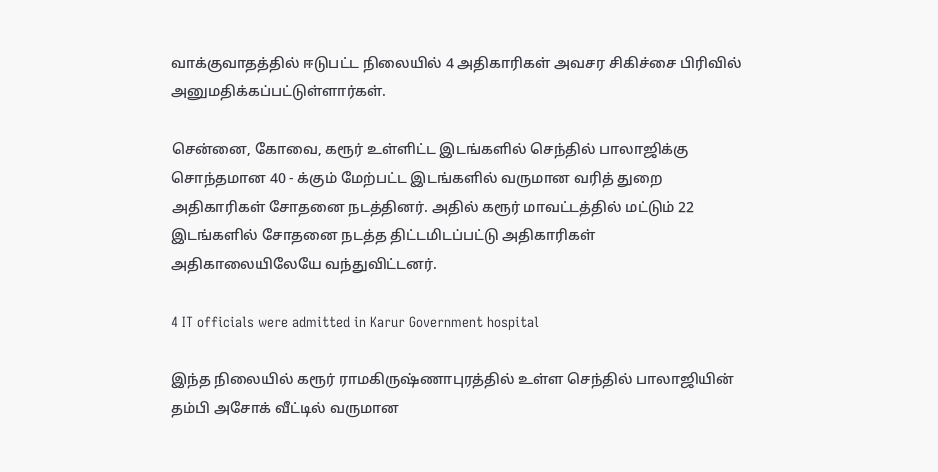வாக்குவாதத்தில் ஈடுபட்ட நிலையில் 4 அதிகாரிகள் அவசர சிகிச்சை பிரிவில் அனுமதிக்கப்பட்டுள்ளார்கள்.

சென்னை, கோவை, கரூர் உள்ளிட்ட இடங்களில் செந்தில் பாலாஜிக்கு சொந்தமான 40 - க்கும் மேற்பட்ட இடங்களில் வருமான வரித் துறை அதிகாரிகள் சோதனை நடத்தினர். அதில் கரூர் மாவட்டத்தில் மட்டும் 22 இடங்களில் சோதனை நடத்த திட்டமிடப்பட்டு அதிகாரிகள் அதிகாலையிலேயே வந்துவிட்டனர்.

4 IT officials were admitted in Karur Government hospital

இந்த நிலையில் கரூர் ராமகிருஷ்ணாபுரத்தில் உள்ள செந்தில் பாலாஜியின் தம்பி அசோக் வீட்டில் வருமான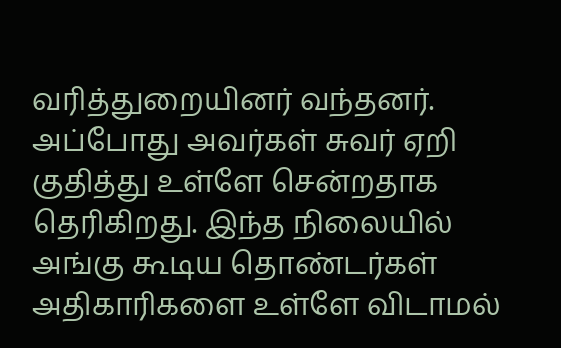வரித்துறையினர் வந்தனர். அப்போது அவர்கள் சுவர் ஏறி குதித்து உள்ளே சென்றதாக தெரிகிறது. இந்த நிலையில் அங்கு கூடிய தொண்டர்கள் அதிகாரிகளை உள்ளே விடாமல்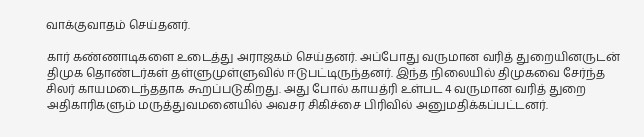வாக்குவாதம் செய்தனர்.

கார் கண்ணாடிகளை உடைத்து அராஜகம் செய்தனர். அப்போது வருமான வரித் துறையினருடன் திமுக தொண்டர்கள் தள்ளுமுள்ளுவில் ஈடுபட்டிருந்தனர். இந்த நிலையில் திமுகவை சேர்ந்த சிலர் காயமடைந்ததாக கூறப்படுகிறது. அது போல் காயத்ரி உள்பட 4 வருமான வரித் துறை அதிகாரிகளும் மருத்துவமனையில் அவசர சிகிச்சை பிரிவில் அனுமதிக்கப்பட்டனர்.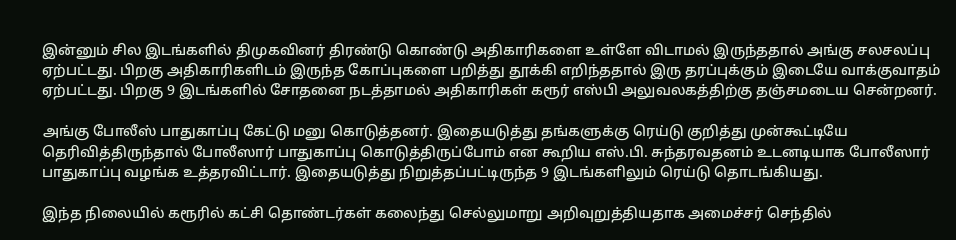இன்னும் சில இடங்களில் திமுகவினர் திரண்டு கொண்டு அதிகாரிகளை உள்ளே விடாமல் இருந்ததால் அங்கு சலசலப்பு ஏற்பட்டது. பிறகு அதிகாரிகளிடம் இருந்த கோப்புகளை பறித்து தூக்கி எறிந்ததால் இரு தரப்புக்கும் இடையே வாக்குவாதம் ஏற்பட்டது. பிறகு 9 இடங்களில் சோதனை நடத்தாமல் அதிகாரிகள் கரூர் எஸ்பி அலுவலகத்திற்கு தஞ்சமடைய சென்றனர்.

அங்கு போலீஸ் பாதுகாப்பு கேட்டு மனு கொடுத்தனர். இதையடுத்து தங்களுக்கு ரெய்டு குறித்து முன்கூட்டியே தெரிவித்திருந்தால் போலீஸார் பாதுகாப்பு கொடுத்திருப்போம் என கூறிய எஸ்.பி. சுந்தரவதனம் உடனடியாக போலீஸார் பாதுகாப்பு வழங்க உத்தரவிட்டார். இதையடுத்து நிறுத்தப்பட்டிருந்த 9 இடங்களிலும் ரெய்டு தொடங்கியது.

இந்த நிலையில் கரூரில் கட்சி தொண்டர்கள் கலைந்து செல்லுமாறு அறிவுறுத்தியதாக அமைச்சர் செந்தில்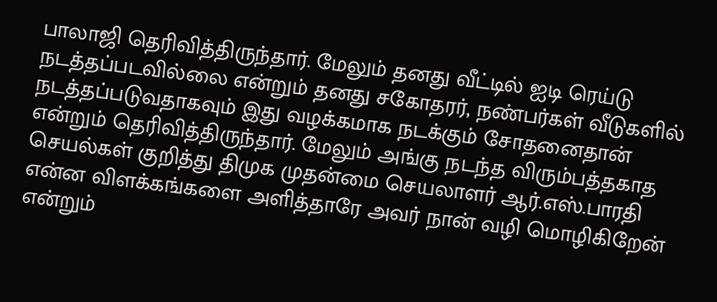பாலாஜி தெரிவித்திருந்தார். மேலும் தனது வீட்டில் ஐடி ரெய்டு நடத்தப்படவில்லை என்றும் தனது சகோதரர், நண்பர்கள் வீடுகளில் நடத்தப்படுவதாகவும் இது வழக்கமாக நடக்கும் சோதனைதான் என்றும் தெரிவித்திருந்தார். மேலும் அங்கு நடந்த விரும்பத்தகாத செயல்கள் குறித்து திமுக முதன்மை செயலாளர் ஆர்.எஸ்.பாரதி என்ன விளக்கங்களை அளித்தாரே அவர் நான் வழி மொழிகிறேன் என்றும்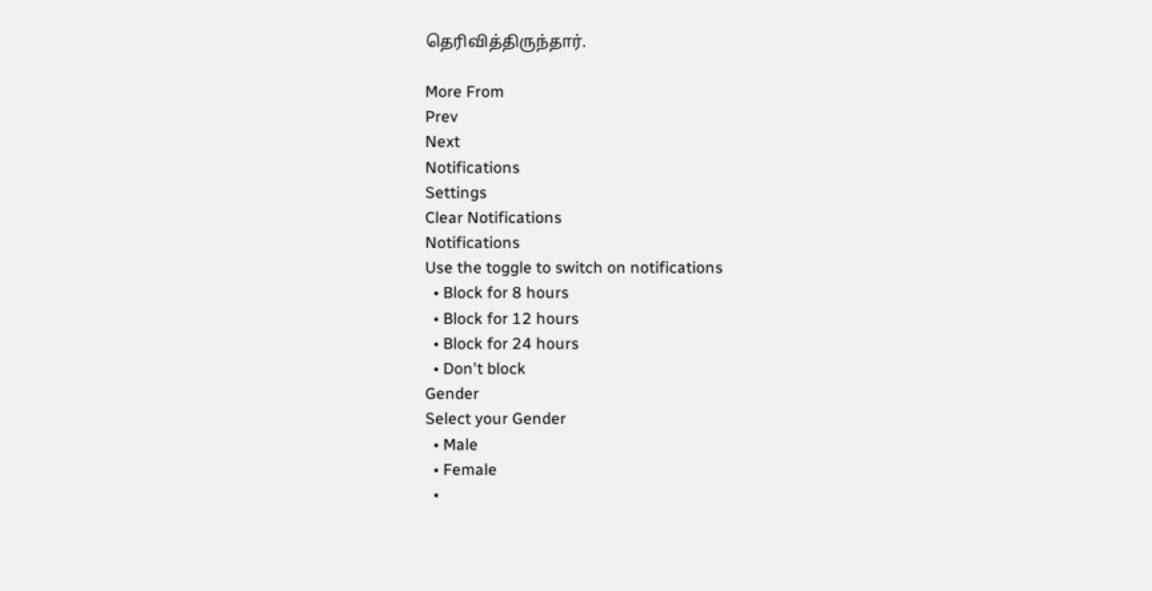தெரிவித்திருந்தார்.

More From
Prev
Next
Notifications
Settings
Clear Notifications
Notifications
Use the toggle to switch on notifications
  • Block for 8 hours
  • Block for 12 hours
  • Block for 24 hours
  • Don't block
Gender
Select your Gender
  • Male
  • Female
  •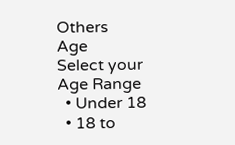Others
Age
Select your Age Range
  • Under 18
  • 18 to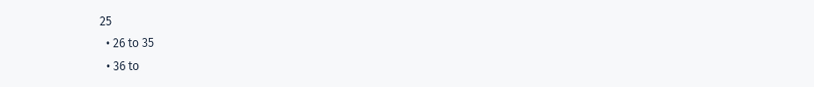25
  • 26 to 35
  • 36 to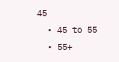45
  • 45 to 55
  • 55+